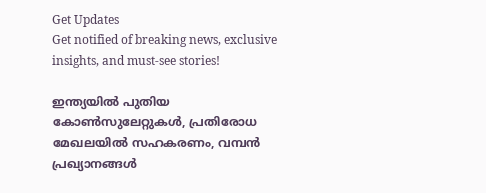Get Updates
Get notified of breaking news, exclusive insights, and must-see stories!

ഇന്ത്യയില്‍ പുതിയ കോണ്‍സുലേറ്റുകള്‍, പ്രതിരോധ മേഖലയില്‍ സഹകരണം, വമ്പന്‍ പ്രഖ്യാനങ്ങള്‍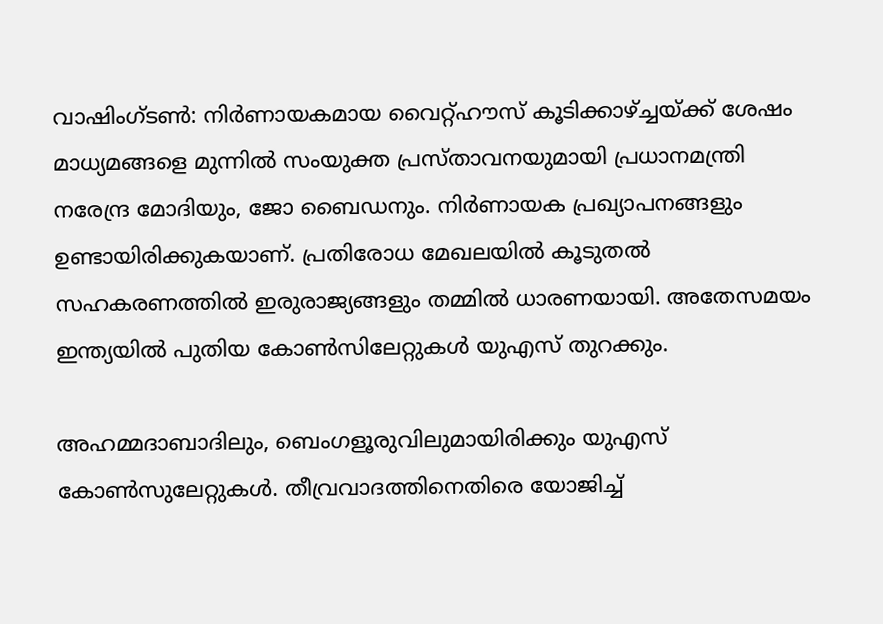വാഷിംഗ്ടണ്‍: നിര്‍ണായകമായ വൈറ്റ്ഹൗസ് കൂടിക്കാഴ്ച്ചയ്ക്ക് ശേഷം മാധ്യമങ്ങളെ മുന്നില്‍ സംയുക്ത പ്രസ്താവനയുമായി പ്രധാനമന്ത്രി നരേന്ദ്ര മോദിയും, ജോ ബൈഡനും. നിര്‍ണായക പ്രഖ്യാപനങ്ങളും ഉണ്ടായിരിക്കുകയാണ്. പ്രതിരോധ മേഖലയില്‍ കൂടുതല്‍ സഹകരണത്തില്‍ ഇരുരാജ്യങ്ങളും തമ്മില്‍ ധാരണയായി. അതേസമയം ഇന്ത്യയില്‍ പുതിയ കോണ്‍സിലേറ്റുകള്‍ യുഎസ് തുറക്കും.

അഹമ്മദാബാദിലും, ബെംഗളൂരുവിലുമായിരിക്കും യുഎസ് കോണ്‍സുലേറ്റുകള്‍. തീവ്രവാദത്തിനെതിരെ യോജിച്ച്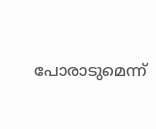പോരാടുമെന്ന്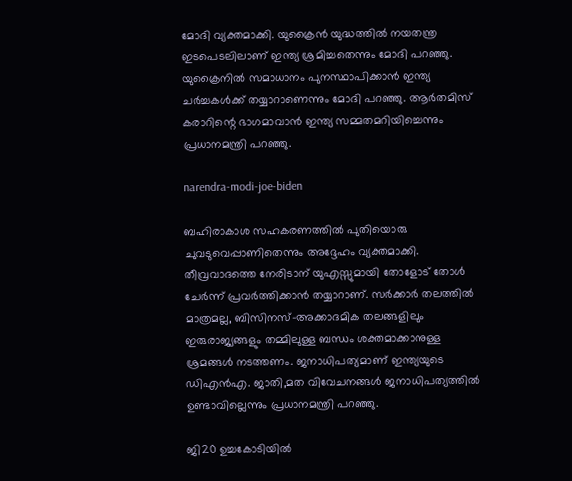മോദി വ്യക്തമാക്കി. യുക്രൈന്‍ യുദ്ധത്തില്‍ നയതന്ത്ര ഇടപെടലിലാണ് ഇന്ത്യ ശ്രമിച്ചതെന്നും മോദി പറഞ്ഞു. യുക്രൈനില്‍ സമാധാനം പുനസ്ഥാപിക്കാന്‍ ഇന്ത്യ ചര്‍ച്ചകള്‍ക്ക് തയ്യാറാണെന്നും മോദി പറഞ്ഞു. ആര്‍തമിസ് കരാറിന്റെ ഭാഗമാവാന്‍ ഇന്ത്യ സമ്മതമറിയിച്ചെന്നും പ്രധാനമന്ത്രി പറഞ്ഞു.

narendra-modi-joe-biden

ബഹിരാകാശ സഹകരണത്തില്‍ പുതിയൊരു ചുവടുവെപ്പാണിതെന്നും അദ്ദേഹം വ്യക്തമാക്കി. തീവ്രവാദത്തെ നേരിടാന് യുഎസ്സുമായി തോളോട് തോള്‍ ചേര്‍ന്ന് പ്രവര്‍ത്തിക്കാന്‍ തയ്യാറാണ്. സര്‍ക്കാര്‍ തലത്തില്‍ മാത്രമല്ല, ബിസിനസ്-അക്കാദമിക തലങ്ങളിലും ഇരുരാജ്യങ്ങളും തമ്മിലുള്ള ബന്ധം ശക്തമാക്കാനുള്ള ശ്രമങ്ങള്‍ നടത്തണം. ജനാധിപത്യമാണ് ഇന്ത്യയുടെ ഡിഎന്‍എ. ജാതി,മത വിവേചനങ്ങള്‍ ജനാധിപത്യത്തില്‍ ഉണ്ടാവില്ലെന്നും പ്രധാനമന്ത്രി പറഞ്ഞു.

ജി20 ഉച്ചകോടിയില്‍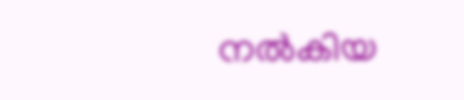നല്‍കിയ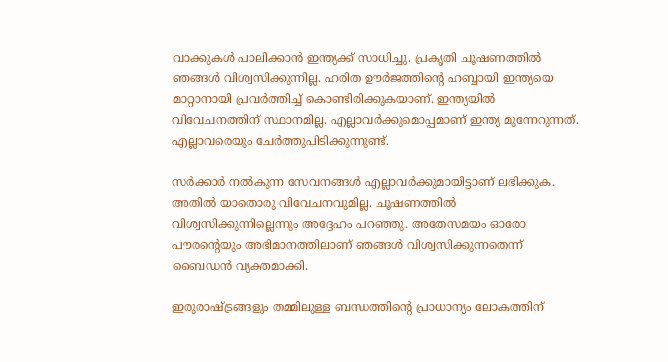വാക്കുകള്‍ പാലിക്കാന്‍ ഇന്ത്യക്ക് സാധിച്ചു. പ്രകൃതി ചൂഷണത്തില്‍ ഞങ്ങള്‍ വിശ്വസിക്കുന്നില്ല. ഹരിത ഊര്‍ജത്തിന്റെ ഹബ്ബായി ഇന്ത്യയെ മാറ്റാനായി പ്രവര്‍ത്തിച്ച് കൊണ്ടിരിക്കുകയാണ്. ഇന്ത്യയില്‍ വിവേചനത്തിന് സ്ഥാനമില്ല. എല്ലാവര്‍ക്കുമൊപ്പമാണ് ഇന്ത്യ മുന്നേറുന്നത്. എല്ലാവരെയും ചേര്‍ത്തുപിടിക്കുന്നുണ്ട്.

സര്‍ക്കാര്‍ നല്‍കുന്ന സേവനങ്ങള്‍ എല്ലാവര്‍ക്കുമായിട്ടാണ് ലഭിക്കുക. അതില്‍ യാതൊരു വിവേചനവുമില്ല. ചൂഷണത്തില്‍ വിശ്വസിക്കുന്നില്ലെന്നും അദ്ദേഹം പറഞ്ഞു. അതേസമയം ഓരോ പൗരന്റെയും അഭിമാനത്തിലാണ് ഞങ്ങള്‍ വിശ്വസിക്കുന്നതെന്ന് ബൈഡന്‍ വ്യക്തമാക്കി.

ഇരുരാഷ്ട്രങ്ങളും തമ്മിലുള്ള ബന്ധത്തിന്റെ പ്രാധാന്യം ലോകത്തിന്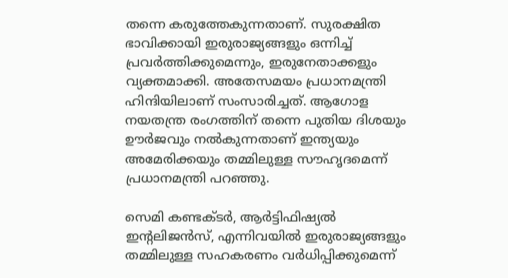തന്നെ കരുത്തേകുന്നതാണ്. സുരക്ഷിത ഭാവിക്കായി ഇരുരാജ്യങ്ങളും ഒന്നിച്ച് പ്രവര്‍ത്തിക്കുമെന്നും, ഇരുനേതാക്കളും വ്യക്തമാക്കി. അതേസമയം പ്രധാനമന്ത്രി ഹിന്ദിയിലാണ് സംസാരിച്ചത്. ആഗോള നയതന്ത്ര രംഗത്തിന് തന്നെ പുതിയ ദിശയും ഊര്‍ജവും നല്‍കുന്നതാണ് ഇന്ത്യയും അമേരിക്കയും തമ്മിലുള്ള സൗഹൃദമെന്ന് പ്രധാനമന്ത്രി പറഞ്ഞു.

സെമി കണ്ടക്ടര്‍, ആര്‍ട്ടിഫിഷ്യല്‍ ഇന്റലിജന്‍സ്, എന്നിവയില്‍ ഇരുരാജ്യങ്ങളും തമ്മിലുള്ള സഹകരണം വര്‍ധിപ്പിക്കുമെന്ന്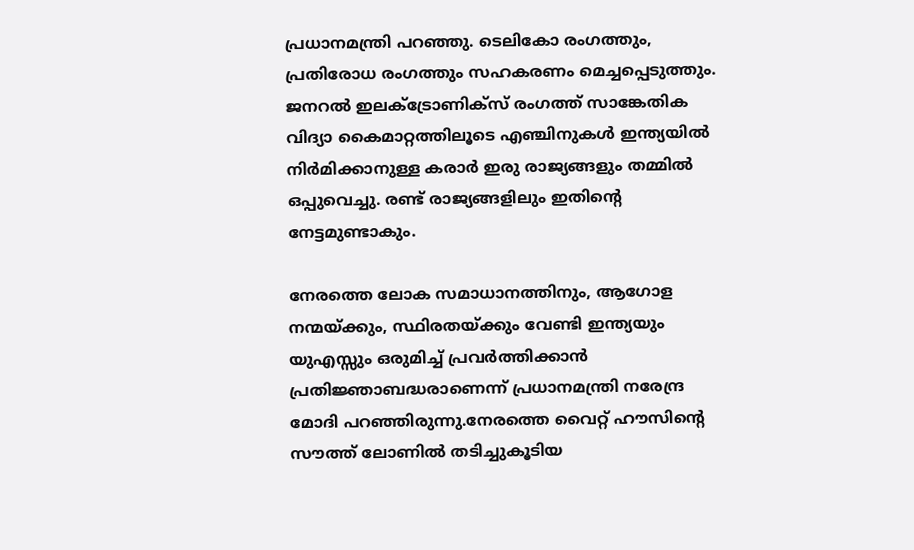പ്രധാനമന്ത്രി പറഞ്ഞു. ടെലികോ രംഗത്തും, പ്രതിരോധ രംഗത്തും സഹകരണം മെച്ചപ്പെടുത്തും. ജനറല്‍ ഇലക്ട്രോണിക്‌സ് രംഗത്ത് സാങ്കേതിക വിദ്യാ കൈമാറ്റത്തിലൂടെ എഞ്ചിനുകള്‍ ഇന്ത്യയില്‍ നിര്‍മിക്കാനുള്ള കരാര്‍ ഇരു രാജ്യങ്ങളും തമ്മില്‍ ഒപ്പുവെച്ചു. രണ്ട് രാജ്യങ്ങളിലും ഇതിന്റെ നേട്ടമുണ്ടാകും.

നേരത്തെ ലോക സമാധാനത്തിനും, ആഗോള നന്മയ്ക്കും, സ്ഥിരതയ്ക്കും വേണ്ടി ഇന്ത്യയും യുഎസ്സും ഒരുമിച്ച് പ്രവര്‍ത്തിക്കാന്‍ പ്രതിജ്ഞാബദ്ധരാണെന്ന് പ്രധാനമന്ത്രി നരേന്ദ്ര മോദി പറഞ്ഞിരുന്നു.നേരത്തെ വൈറ്റ് ഹൗസിന്റെ സൗത്ത് ലോണില്‍ തടിച്ചുകൂടിയ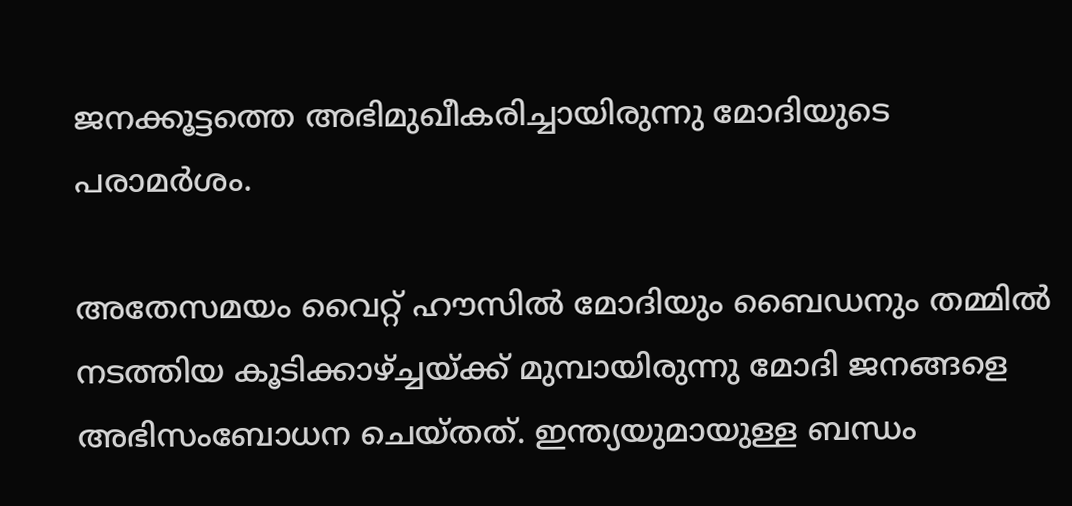ജനക്കൂട്ടത്തെ അഭിമുഖീകരിച്ചായിരുന്നു മോദിയുടെ പരാമര്‍ശം.

അതേസമയം വൈറ്റ് ഹൗസില്‍ മോദിയും ബൈഡനും തമ്മില്‍ നടത്തിയ കൂടിക്കാഴ്ച്ചയ്ക്ക് മുമ്പായിരുന്നു മോദി ജനങ്ങളെ അഭിസംബോധന ചെയ്തത്. ഇന്ത്യയുമായുള്ള ബന്ധം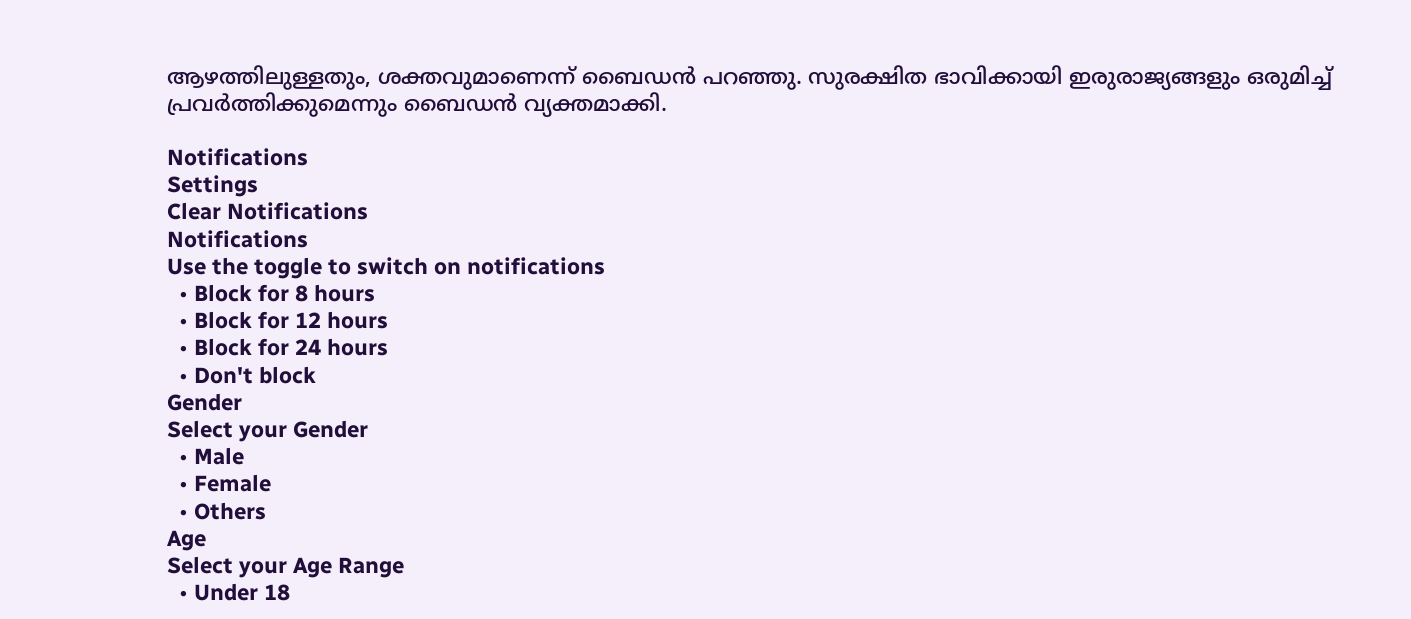ആഴത്തിലുള്ളതും, ശക്തവുമാണെന്ന് ബൈഡന്‍ പറഞ്ഞു. സുരക്ഷിത ഭാവിക്കായി ഇരുരാജ്യങ്ങളും ഒരുമിച്ച് പ്രവര്‍ത്തിക്കുമെന്നും ബൈഡന്‍ വ്യക്തമാക്കി.

Notifications
Settings
Clear Notifications
Notifications
Use the toggle to switch on notifications
  • Block for 8 hours
  • Block for 12 hours
  • Block for 24 hours
  • Don't block
Gender
Select your Gender
  • Male
  • Female
  • Others
Age
Select your Age Range
  • Under 18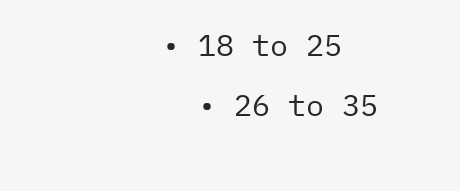• 18 to 25
  • 26 to 35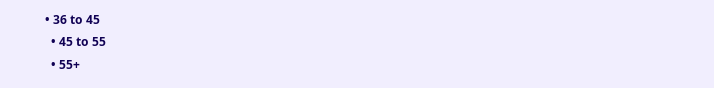• 36 to 45
  • 45 to 55
  • 55+